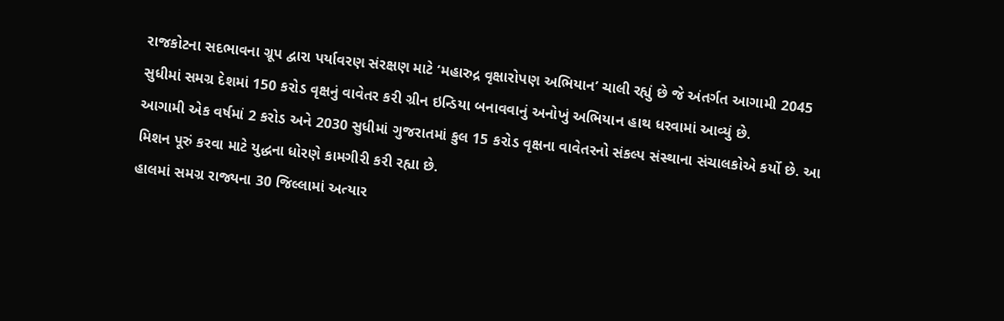રાજકોટના સદભાવના ગ્રૂપ દ્વારા પર્યાવરણ સંરક્ષણ માટે ‘મહારુદ્ર વૃક્ષારોપણ અભિયાન’ ચાલી રહ્યું છે જે અંતર્ગત આગામી 2045 સુધીમાં સમગ્ર દેશમાં 150 કરોડ વૃક્ષનું વાવેતર કરી ગ્રીન ઇન્ડિયા બનાવવાનું અનોખું અભિયાન હાથ ધરવામાં આવ્યું છે.
આગામી એક વર્ષમાં 2 કરોડ અને 2030 સુધીમાં ગુજરાતમાં કુલ 15 કરોડ વૃક્ષના વાવેતરનો સંકલ્પ સંસ્થાના સંચાલકોએ કર્યો છે. આ મિશન પૂરું કરવા માટે યુદ્ધના ધોરણે કામગીરી કરી રહ્યા છે.
હાલમાં સમગ્ર રાજ્યના 30 જિલ્લામાં અત્યાર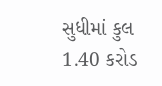સુધીમાં કુલ 1.40 કરોડ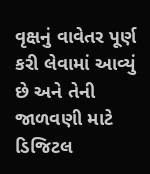વૃક્ષનું વાવેતર પૂર્ણ કરી લેવામાં આવ્યું છે અને તેની જાળવણી માટે ડિજિટલ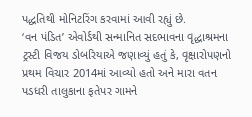પદ્ધતિથી મોનિટરિંગ કરવામાં આવી રહ્યું છે.
‘વન પંડિત’ એવોર્ડથી સન્માનિત સદભાવના વૃદ્ધાશ્રમના ટ્રસ્ટી વિજય ડોબરિયાએ જણાવ્યું હતું કે, વૃક્ષારોપણનો પ્રથમ વિચાર 2014માં આવ્યો હતો અને મારા વતન પડધરી તાલુકાના ફતેપર ગામને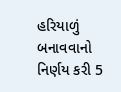હરિયાળું બનાવવાનો નિર્ણય કરી 5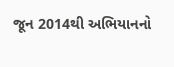જૂન 2014થી અભિયાનનો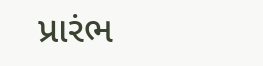પ્રારંભ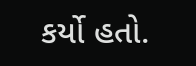કર્યો હતો.